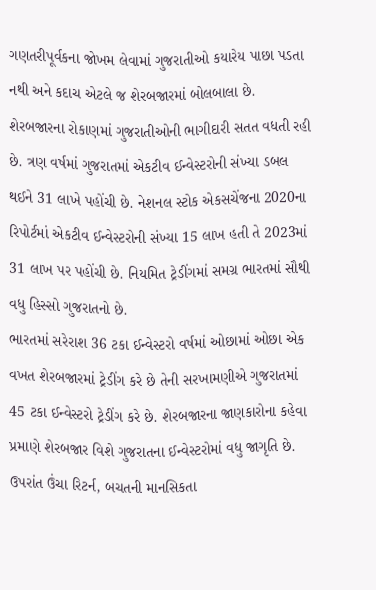ગણતરીપૂર્વકના જોખમ લેવામાં ગુજરાતીઓ કયારેય પાછા પડતા નથી અને કદાચ એટલે જ શેરબજારમાં બોલબાલા છે. શેરબજારના રોકાણમાં ગુજરાતીઓની ભાગીદારી સતત વધતી રહી છે. ત્રણ વર્ષમાં ગુજરાતમાં એકટીવ ઈન્વેસ્ટરોની સંખ્યા ડબલ થઈને 31 લાખે પહોંચી છે. નેશનલ સ્ટોક એકસચેંજના 2020ના રિપોર્ટમાં એકટીવ ઈન્વેસ્ટરોની સંખ્યા 15 લાખ હતી તે 2023માં 31 લાખ પર પહોંચી છે. નિયમિત ટ્રેડીંગમાં સમગ્ર ભારતમાં સૌથી વધુ હિસ્સો ગુજરાતનો છે.
ભારતમાં સરેરાશ 36 ટકા ઈન્વેસ્ટરો વર્ષમાં ઓછામાં ઓછા એક વખત શેરબજારમાં ટ્રેડીંગ કરે છે તેની સરખામણીએ ગુજરાતમાં 45 ટકા ઈન્વેસ્ટરો ટ્રેડીંગ કરે છે. શેરબજારના જાણકારોના કહેવા પ્રમાણે શેરબજાર વિશે ગુજરાતના ઈન્વેસ્ટરોમાં વધુ જાગૃતિ છે. ઉપરાંત ઉંચા રિટર્ન, બચતની માનસિકતા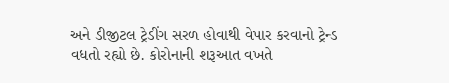અને ડીજીટલ ટ્રેડીંગ સરળ હોવાથી વેપાર કરવાનો ટ્રેન્ડ વધતો રહ્યો છે. કોરોનાની શરૂઆત વખતે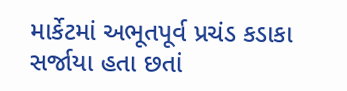માર્કેટમાં અભૂતપૂર્વ પ્રચંડ કડાકા સર્જાયા હતા છતાં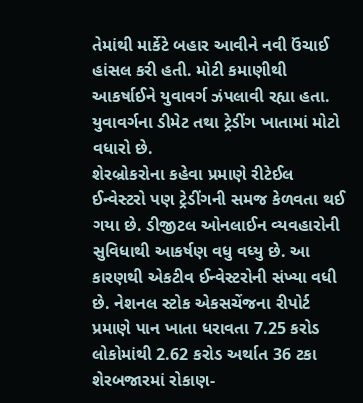તેમાંથી માર્કેટે બહાર આવીને નવી ઉંચાઈ હાંસલ કરી હતી. મોટી કમાણીથી આકર્ષાઈને યુવાવર્ગ ઝંપલાવી રહ્યા હતા. યુવાવર્ગના ડીમેટ તથા ટ્રેડીંગ ખાતામાં મોટો વધારો છે.
શેરબ્રોકરોના કહેવા પ્રમાણે રીટેઈલ ઈન્વેસ્ટરો પણ ટ્રેડીંગની સમજ કેળવતા થઈ ગયા છે. ડીજીટલ ઓનલાઈન વ્યવહારોની સુવિધાથી આકર્ષણ વધુ વધ્યુ છે. આ કારણથી એકટીવ ઈન્વેસ્ટરોની સંખ્યા વધી છે. નેશનલ સ્ટોક એકસચેંજના રીપોર્ટ પ્રમાણે પાન ખાતા ધરાવતા 7.25 કરોડ લોકોમાંથી 2.62 કરોડ અર્થાત 36 ટકા શેરબજારમાં રોકાણ-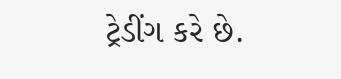ટ્રેડીંગ કરે છે.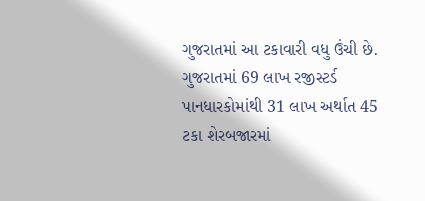ગુજરાતમાં આ ટકાવારી વધુ ઉંચી છે. ગુજરાતમાં 69 લાખ રજીસ્ટર્ડ પાનધારકોમાંથી 31 લાખ અર્થાત 45 ટકા શેરબજારમાં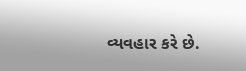વ્યવહાર કરે છે.